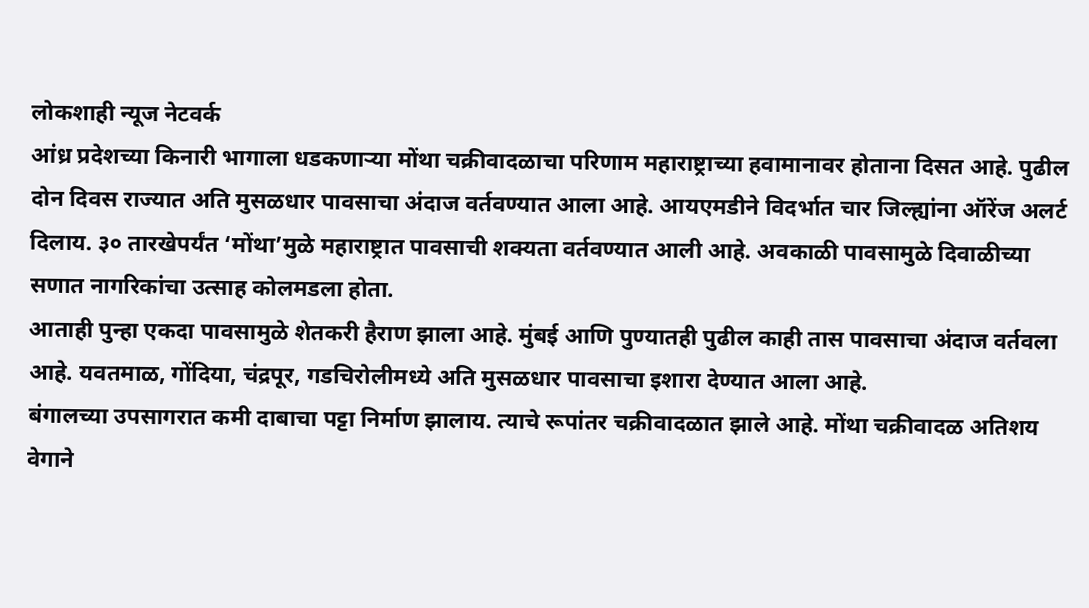लोकशाही न्यूज नेटवर्क
आंध्र प्रदेशच्या किनारी भागाला धडकणाऱ्या मोंथा चक्रीवादळाचा परिणाम महाराष्ट्राच्या हवामानावर होताना दिसत आहे. पुढील दोन दिवस राज्यात अति मुसळधार पावसाचा अंदाज वर्तवण्यात आला आहे. आयएमडीने विदर्भात चार जिल्ह्यांना ऑरेंज अलर्ट दिलाय. ३० तारखेपर्यंत ‘मोंथा’मुळे महाराष्ट्रात पावसाची शक्यता वर्तवण्यात आली आहे. अवकाळी पावसामुळे दिवाळीच्या सणात नागरिकांचा उत्साह कोलमडला होता.
आताही पुन्हा एकदा पावसामुळे शेतकरी हैराण झाला आहे. मुंबई आणि पुण्यातही पुढील काही तास पावसाचा अंदाज वर्तवला आहे. यवतमाळ, गोंदिया, चंद्रपूर, गडचिरोलीमध्ये अति मुसळधार पावसाचा इशारा देण्यात आला आहे.
बंगालच्या उपसागरात कमी दाबाचा पट्टा निर्माण झालाय. त्याचे रूपांतर चक्रीवादळात झाले आहे. मोंथा चक्रीवादळ अतिशय वेगाने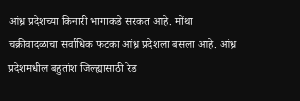आंध्र प्रदेशच्या किनारी भागाकडे सरकत आहे. मोंथा चक्रीवादळाचा सर्वाधिक फटका आंध्र प्रदेशला बसला आहे. आंध्र प्रदेशमधील बहुतांश जिल्ह्यासाठी रेड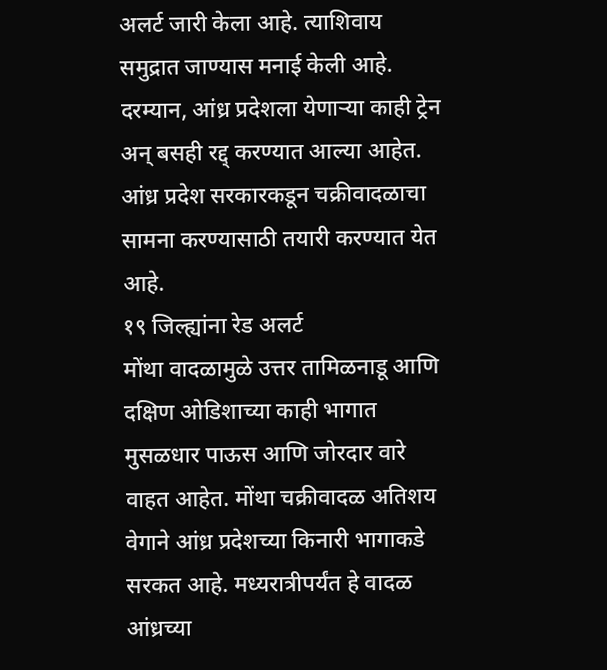अलर्ट जारी केला आहे. त्याशिवाय समुद्रात जाण्यास मनाई केली आहे. दरम्यान, आंध्र प्रदेशला येणाऱ्या काही ट्रेन अन् बसही रद्द् करण्यात आल्या आहेत. आंध्र प्रदेश सरकारकडून चक्रीवादळाचा सामना करण्यासाठी तयारी करण्यात येत आहे.
१९ जिल्ह्यांना रेड अलर्ट
मोंथा वादळामुळे उत्तर तामिळनाडू आणि दक्षिण ओडिशाच्या काही भागात मुसळधार पाऊस आणि जोरदार वारे वाहत आहेत. मोंथा चक्रीवादळ अतिशय वेगाने आंध्र प्रदेशच्या किनारी भागाकडे सरकत आहे. मध्यरात्रीपर्यंत हे वादळ आंध्रच्या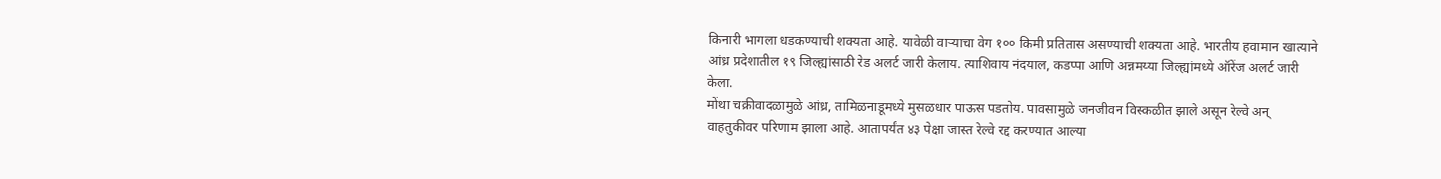किनारी भागला धडकण्याची शक्यता आहे. यावेळी वाऱ्याचा वेग १०० किमी प्रतितास असण्याची शक्यता आहे. भारतीय हवामान खात्याने आंध्र प्रदेशातील १९ जिल्ह्यांसाठी रेड अलर्ट जारी केलाय. त्याशिवाय नंदयाल, कडप्पा आणि अन्नमय्या जिल्ह्यांमध्ये ऑरेंज अलर्ट जारी केला.
मोंथा चक्रीवादळामुळे आंध्र, तामिळनाडूमध्ये मुसळधार पाऊस पडतोय. पावसामुळे जनजीवन विस्कळीत झाले असून रेल्वे अन् वाहतुकीवर परिणाम झाला आहे. आतापर्यंत ४३ पेक्षा जास्त रेल्वे रद्द करण्यात आल्या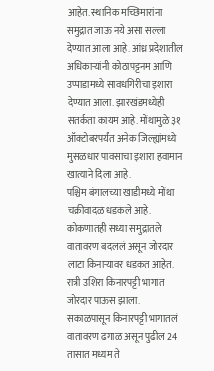आहेत. स्थानिक मच्छिमारांना समुद्रात जाऊ नये असा सल्ला देण्यात आला आहे. आंध्र प्रदेशातील अधिकाऱ्यांनी कोठापट्टनम आणि उप्पाडामध्ये सावधगिरीचा इशारा देण्यात आला. झारखंडमध्येही सतर्कता कायम आहे. मोंथामुळे ३१ ऑक्टोबरपर्यंत अनेक जिल्ह्यांमध्ये मुसळधार पावसाचा इशारा हवामान खात्याने दिला आहे.
पश्चिम बंगालच्या खाडीमध्ये मोंथा चक्रीवादळ धडकले आहे. कोकणातही सध्या समुद्रातले वातावरण बदललं असून जोरदार लाटा किनाऱ्यावर धडकत आहेत. रात्री उशिरा किनारपट्टी भागात जोरदार पाऊस झाला. सकाळपासून किनारपट्टी भागातलं वातावरण ढगाळ असून पुढील 24 तासात मध्यम ते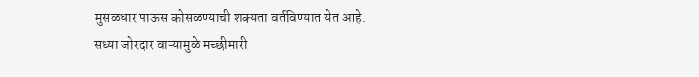मुसळधार पाऊस कोसळण्याची शक्यता वर्तविण्यात येत आहे. सध्या जोरदार वाऱ्यामुळे मच्छीमारी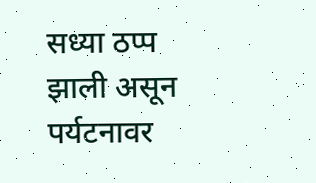सध्या ठप्प झाली असून पर्यटनावर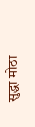सुद्धा मोठा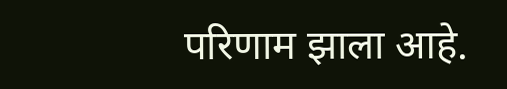परिणाम झाला आहे.